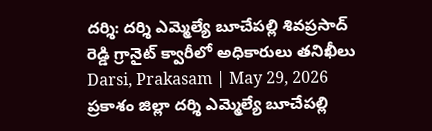దర్శి: దర్శి ఎమ్మెల్యే బూచేపల్లి శివప్రసాద్ రెడ్డి గ్రానైట్ క్వారీలో అధికారులు తనిఖీలు
Darsi, Prakasam | May 29, 2026 ప్రకాశం జిల్లా దర్శి ఎమ్మెల్యే బూచేపల్లి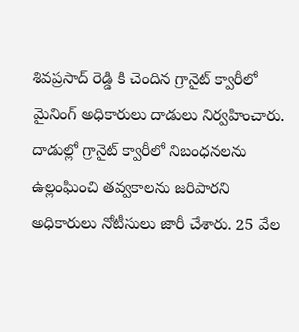శివప్రసాద్ రెడ్డి కి చెందిన గ్రానైట్ క్వారీలో మైనింగ్ అధికారులు దాడులు నిర్వహించారు. దాడుల్లో గ్రానైట్ క్వారీలో నిబంధనలను ఉల్లంఘించి తవ్వకాలను జరిపారని అధికారులు నోటీసులు జారీ చేశారు. 25 వేల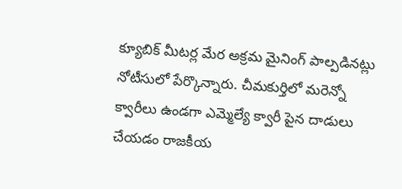క్యూబిక్ మీటర్ల మేర అక్రమ మైనింగ్ పాల్పడినట్లు నోటీసులో పేర్కొన్నారు. చీమకుర్తిలో మరెన్నో క్వారీలు ఉండగా ఎమ్మెల్యే క్వారీ పైన దాడులు చేయడం రాజకీయ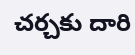చర్చకు దారి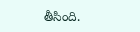తీసింది.